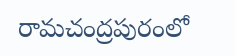రామచంద్రపురంలో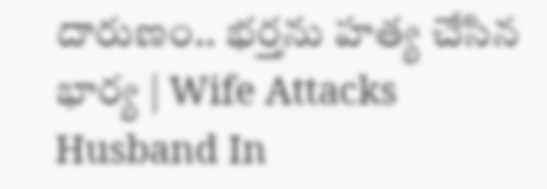దారుణం.. భర్తను హత్య చేసిన భార్య | Wife Attacks Husband In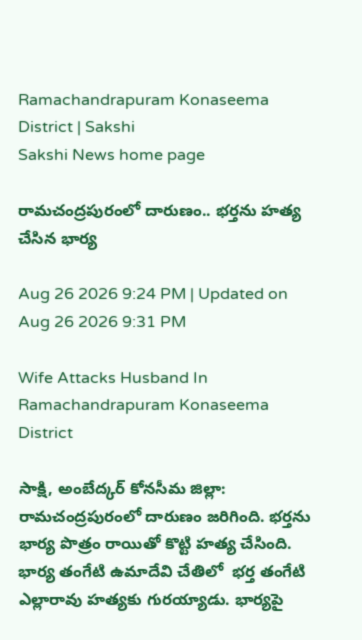Ramachandrapuram Konaseema District | Sakshi
Sakshi News home page

రామచంద్రపురంలో దారుణం.. భర్తను హత్య చేసిన భార్య

Aug 26 2026 9:24 PM | Updated on Aug 26 2026 9:31 PM

Wife Attacks Husband In Ramachandrapuram Konaseema District

సాక్షి, అంబేద్కర్ కోనసీమ జిల్లా: రామచంద్రపురంలో దారుణం జరిగింది. భర్తను  భార్య పొత్రం రాయితో కొట్టి హత్య చేసింది. భార్య తంగేటి ఉమాదేవి చేతిలో  భర్త తంగేటి ఎల్లారావు హత్యకు గురయ్యాడు. భార్యపై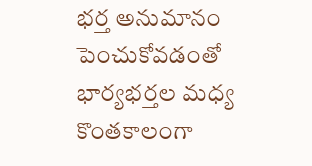భర్త అనుమానం పెంచుకోవడంతో భార్యభర్తల మధ్య కొంతకాలంగా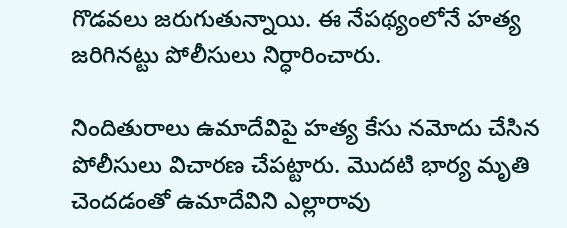గొడవలు జరుగుతున్నాయి. ఈ నేపథ్యంలోనే హత్య జరిగినట్టు పోలీసులు నిర్ధారించారు.

నిందితురాలు ఉమాదేవిపై హత్య కేసు నమోదు చేసిన పోలీసులు విచారణ చేపట్టారు. మొదటి భార్య మృతి చెందడంతో ఉమాదేవిని ఎల్లారావు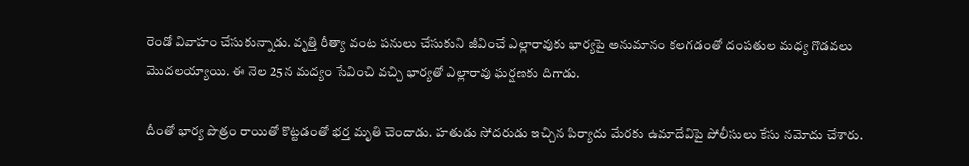రెండో వివాహం చేసుకున్నాడు. వృత్తి రీత్యా వంట పనులు చేసుకుని జీవించే ఎల్లారావుకు భార్యపై అనుమానం కలగడంతో దంపతుల మధ్య గొడవలు మొదలయ్యాయి. ఈ నెల 25న మద్యం సేవించి వచ్చి భార్యతో ఎల్లారావు ఘర్షణకు దిగాడు.

దీంతో భార్య పొత్రం రాయితో కొట్టడంతో భర్త మృతి చెందాడు. హతుడు సోదరుడు ఇచ్చిన పిర్యాదు మేరకు ఉమాదేవిపై పోలీసులు కేసు నమోదు చేశారు.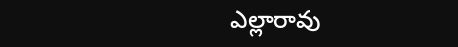ఎల్లారావు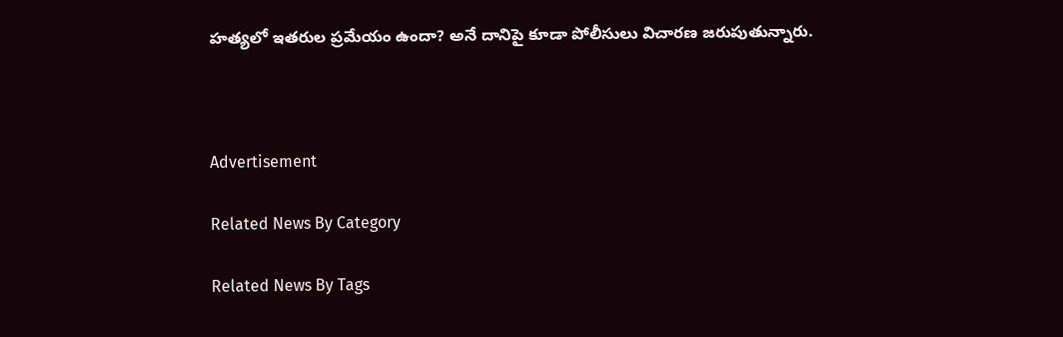హత్యలో ఇతరుల ప్రమేయం ఉందా? అనే దానిపై కూడా పోలీసులు విచారణ జరుపుతున్నారు.



Advertisement

Related News By Category

Related News By Tags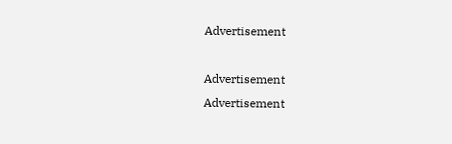Advertisement

Advertisement
Advertisement